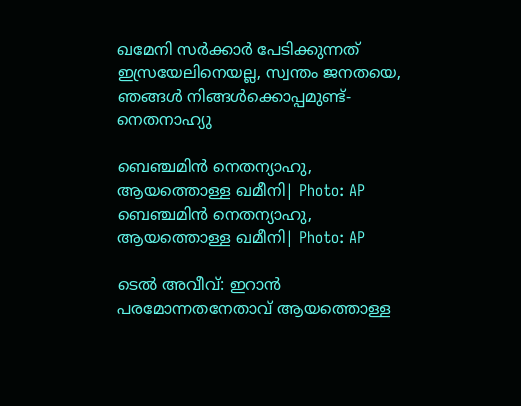ഖമേനി സർക്കാർ പേടിക്കുന്നത് ഇസ്രയേലിനെയല്ല, സ്വന്തം ജനതയെ, ഞങ്ങള്‍ നിങ്ങള്‍ക്കൊപ്പമുണ്ട്- നെതനാഹ്യു

ബെഞ്ചമിൻ നെതന്യാഹു, ആയത്തൊള്ള ഖമീനി| Photo: AP
ബെഞ്ചമിൻ നെതന്യാഹു, ആയത്തൊള്ള ഖമീനി| Photo: AP

ടെല്‍ അവീവ്: ഇറാന്‍ പരമോന്നതനേതാവ് ആയത്തൊള്ള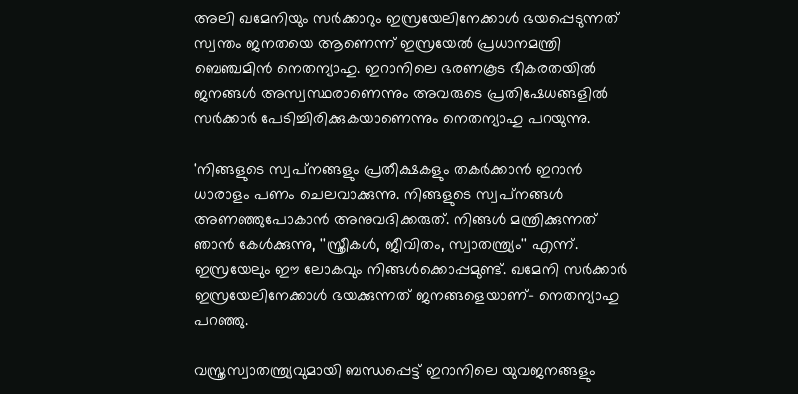അലി ഖമേനിയും സര്‍ക്കാറും ഇസ്രയേലിനേക്കാള്‍ ഭയപ്പെടുന്നത് സ്വന്തം ജനതയെ ആണെന്ന് ഇസ്രയേല്‍ പ്രധാനമന്ത്രി ബെഞ്ചമിന്‍ നെതന്യാഹു. ഇറാനിലെ ഭരണകൂട ഭീകരതയില്‍ ജനങ്ങള്‍ അസ്വസ്ഥരാണെന്നും അവരുടെ പ്രതിഷേധങ്ങളില്‍ സര്‍ക്കാര്‍ പേടിച്ചിരിക്കുകയാണെന്നും നെതന്യാഹു പറയുന്നു.

'നിങ്ങളുടെ സ്വപ്‌നങ്ങളും പ്രതീക്ഷകളും തകര്‍ക്കാന്‍ ഇറാന്‍ ധാരാളം പണം ചെലവാക്കുന്നു. നിങ്ങളുടെ സ്വപ്‌നങ്ങള്‍ അണഞ്ഞുപോകാന്‍ അനുവദിക്കരുത്. നിങ്ങള്‍ മന്ത്രിക്കുന്നത് ഞാന്‍ കേള്‍ക്കുന്നു, ''സ്ത്രീകള്‍, ജീവിതം, സ്വാതന്ത്ര്യം'' എന്ന്. ഇസ്രയേലും ഈ ലോകവും നിങ്ങള്‍ക്കൊപ്പമുണ്ട്. ഖമേനി സര്‍ക്കാര്‍ ഇസ്രയേലിനേക്കാള്‍ ഭയക്കുന്നത് ജനങ്ങളെയാണ്- നെതന്യാഹു പറഞ്ഞു.

വസ്ത്രസ്വാതന്ത്ര്യവുമായി ബന്ധപ്പെട്ട് ഇറാനിലെ യുവജനങ്ങളും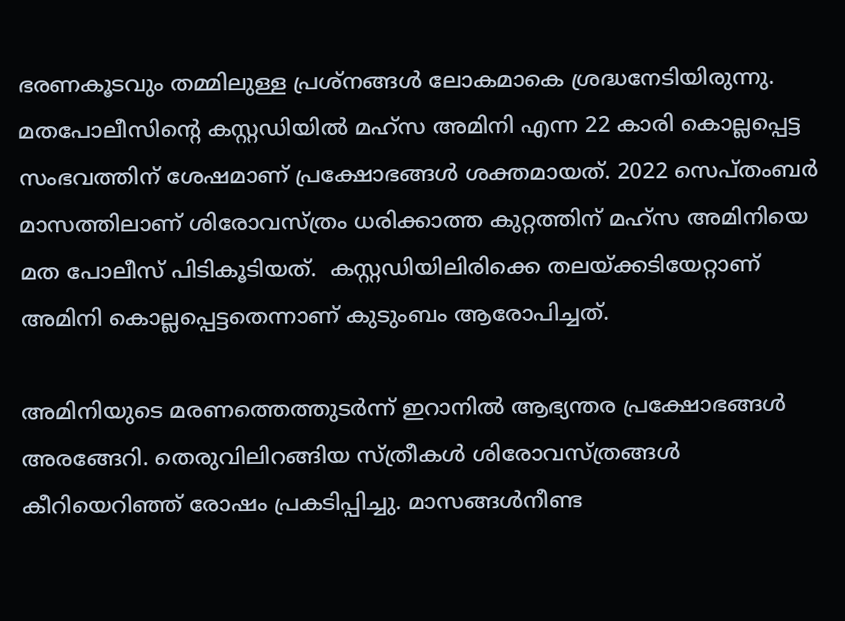ഭരണകൂടവും തമ്മിലുള്ള പ്രശ്‌നങ്ങള്‍ ലോകമാകെ ശ്രദ്ധനേടിയിരുന്നു. മതപോലീസിന്റെ കസ്റ്റഡിയില്‍ മഹ്‌സ അമിനി എന്ന 22 കാരി കൊല്ലപ്പെട്ട സംഭവത്തിന് ശേഷമാണ് പ്രക്ഷോഭങ്ങള്‍ ശക്തമായത്. 2022 സെപ്തംബര്‍ മാസത്തിലാണ് ശിരോവസ്ത്രം ധരിക്കാത്ത കുറ്റത്തിന് മഹ്‌സ അമിനിയെ  മത പോലീസ് പിടികൂടിയത്.  കസ്റ്റഡിയിലിരിക്കെ തലയ്ക്കടിയേറ്റാണ്  അമിനി കൊല്ലപ്പെട്ടതെന്നാണ് കുടുംബം ആരോപിച്ചത്.

അമിനിയുടെ മരണത്തെത്തുടര്‍ന്ന് ഇറാനില്‍ ആഭ്യന്തര പ്രക്ഷോഭങ്ങള്‍ അരങ്ങേറി. തെരുവിലിറങ്ങിയ സ്ത്രീകള്‍ ശിരോവസ്ത്രങ്ങള്‍ കീറിയെറിഞ്ഞ് രോഷം പ്രകടിപ്പിച്ചു. മാസങ്ങള്‍നീണ്ട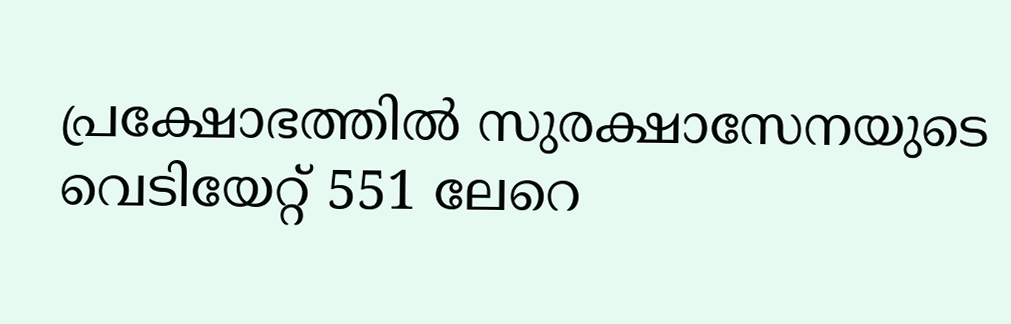പ്രക്ഷോഭത്തില്‍ സുരക്ഷാസേനയുടെ വെടിയേറ്റ് 551 ലേറെ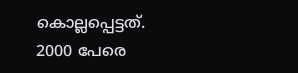കൊല്ലപ്പെട്ടത്. 2000 പേരെ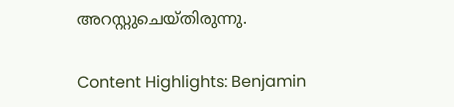അറസ്റ്റുചെയ്തിരുന്നു.

Content Highlights: Benjamin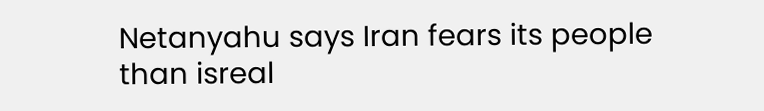Netanyahu says Iran fears its people than isreal